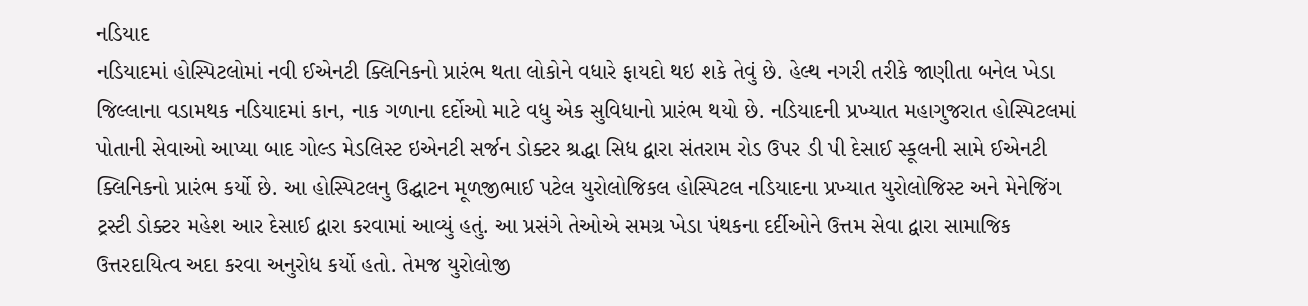નડિયાદ
નડિયાદમાં હોસ્પિટલોમાં નવી ઈએનટી ક્લિનિકનો પ્રારંભ થતા લોકોને વધારે ફાયદો થઇ શકે તેવું છે. હેલ્થ નગરી તરીકે જાણીતા બનેલ ખેડા જિલ્લાના વડામથક નડિયાદમાં કાન, નાક ગળાના દર્દોઓ માટે વધુ એક સુવિધાનો પ્રારંભ થયો છે. નડિયાદની પ્રખ્યાત મહાગુજરાત હોસ્પિટલમાં પોતાની સેવાઓ આપ્યા બાદ ગોલ્ડ મેડલિસ્ટ ઇએનટી સર્જન ડોક્ટર શ્રદ્ધા સિધ દ્વારા સંતરામ રોડ ઉપર ડી પી દેસાઈ સ્કૂલની સામે ઈએનટી ક્લિનિકનો પ્રારંભ કર્યો છે. આ હોસ્પિટલનુ ઉદ્ઘાટન મૂળજીભાઈ પટેલ યુરોલોજિકલ હોસ્પિટલ નડિયાદના પ્રખ્યાત યુરોલોજિસ્ટ અને મેનેજિંગ ટ્રસ્ટી ડોક્ટર મહેશ આર દેસાઈ દ્વારા કરવામાં આવ્યું હતું. આ પ્રસંગે તેઓએ સમગ્ર ખેડા પંથકના દર્દીઓને ઉત્તમ સેવા દ્વારા સામાજિક ઉત્તરદાયિત્વ અદા કરવા અનુરોધ કર્યો હતો. તેમજ યુરોલોજી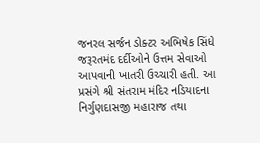જનરલ સર્જન ડોક્ટર અભિષેક સિંધે જરૂરતમંદ દર્દીઓને ઉત્તમ સેવાઓ આપવાની ખાતરી ઉચ્ચારી હતી. આ પ્રસંગે શ્રી સંતરામ મંદિર નડિયાદના નિર્ગુણદાસજી મહારાજ તથા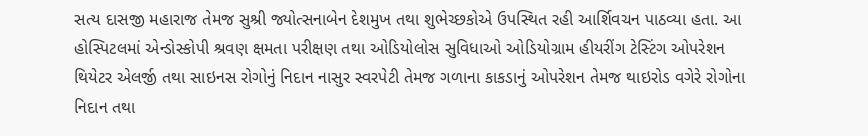સત્ય દાસજી મહારાજ તેમજ સુશ્રી જ્યોત્સનાબેન દેશમુખ તથા શુભેચ્છકોએ ઉપસ્થિત રહી આર્શિવચન પાઠવ્યા હતા. આ હોસ્પિટલમાં એન્ડોસ્કોપી શ્રવણ ક્ષમતા પરીક્ષણ તથા ઓડિયોલોસ સુવિધાઓ ઓડિયોગ્રામ હીયરીંગ ટેસ્ટિંગ ઓપરેશન થિયેટર એલર્જી તથા સાઇનસ રોગોનું નિદાન નાસુર સ્વરપેટી તેમજ ગળાના કાકડાનું ઓપરેશન તેમજ થાઇરોડ વગેરે રોગોના નિદાન તથા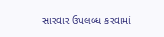સારવાર ઉપલબ્ધ કરવામાં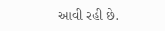આવી રહી છે.